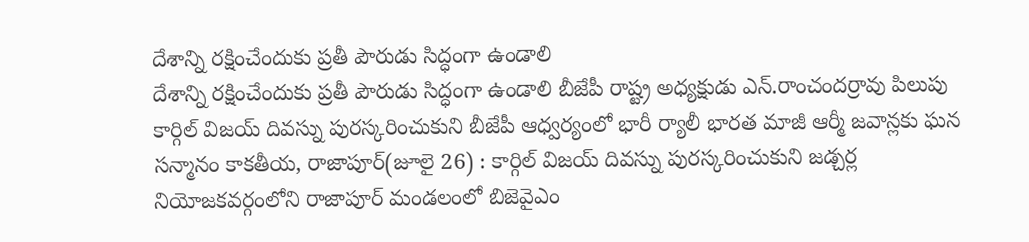దేశాన్ని రక్షించేందుకు ప్రతీ పౌరుడు సిద్ధంగా ఉండాలి
దేశాన్ని రక్షించేందుకు ప్రతీ పౌరుడు సిద్ధంగా ఉండాలి బీజేపీ రాష్ట్ర అధ్యక్షుడు ఎన్.రాంచందర్రావు పిలుపు కార్గిల్ విజయ్ దివస్ను పురస్కరించుకుని బీజేపీ ఆధ్వర్యంలో భారీ ర్యాలీ భారత మాజీ ఆర్మీ జవాన్లకు ఘన సన్మానం కాకతీయ, రాజాపూర్(జూలై 26) : కార్గిల్ విజయ్ దివస్ను పురస్కరించుకుని జడ్చర్ల నియోజకవర్గంలోని రాజాపూర్ మండలంలో బిజెవైఎం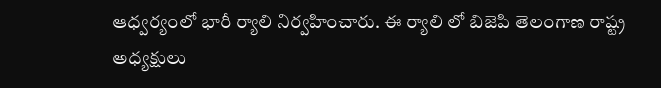ఆధ్వర్యంలో భారీ ర్యాలి నిర్వహించారు. ఈ ర్యాలి లో బిజెపి తెలంగాణ రాష్ట్ర అధ్యక్షులు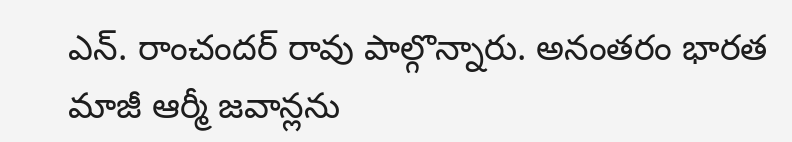ఎన్. రాంచందర్ రావు పాల్గొన్నారు. అనంతరం భారత మాజీ ఆర్మీ జవాన్లను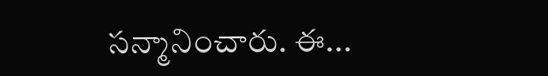సన్మానించారు. ఈ...